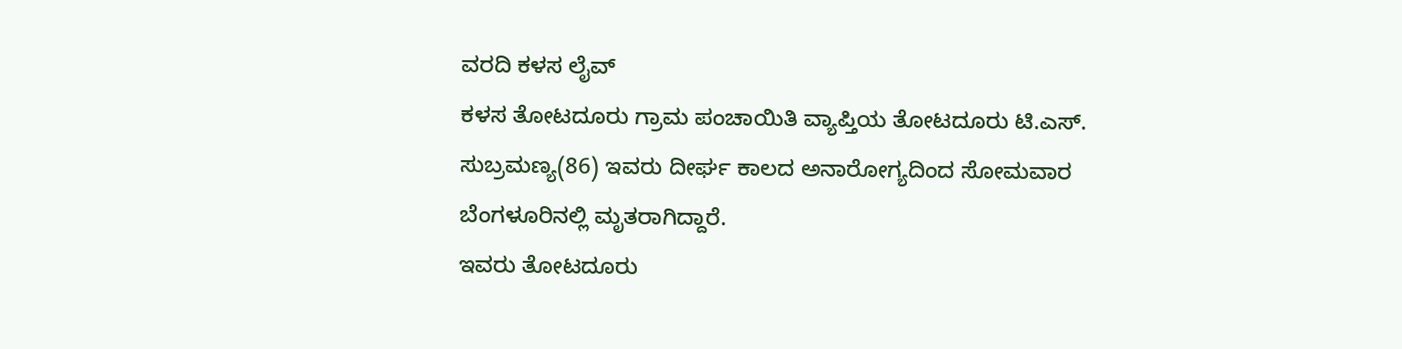ವರದಿ ಕಳಸ ಲೈವ್
ಕಳಸ ತೋಟದೂರು ಗ್ರಾಮ ಪಂಚಾಯಿತಿ ವ್ಯಾಪ್ತಿಯ ತೋಟದೂರು ಟಿ.ಎಸ್. ಸುಬ್ರಮಣ್ಯ(86) ಇವರು ದೀರ್ಘ ಕಾಲದ ಅನಾರೋಗ್ಯದಿಂದ ಸೋಮವಾರ ಬೆಂಗಳೂರಿನಲ್ಲಿ ಮೃತರಾಗಿದ್ದಾರೆ.
ಇವರು ತೋಟದೂರು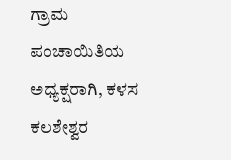ಗ್ರಾಮ ಪಂಚಾಯಿತಿಯ ಅಧ್ಯಕ್ಷರಾಗಿ, ಕಳಸ ಕಲಶೇಶ್ವರ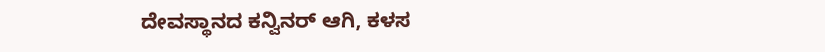ದೇವಸ್ಥಾನದ ಕನ್ವಿನರ್ ಆಗಿ, ಕಳಸ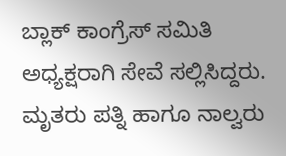ಬ್ಲಾಕ್ ಕಾಂಗ್ರೆಸ್ ಸಮಿತಿ ಅಧ್ಯಕ್ಷರಾಗಿ ಸೇವೆ ಸಲ್ಲಿಸಿದ್ದರು.
ಮೃತರು ಪತ್ನಿ ಹಾಗೂ ನಾಲ್ವರು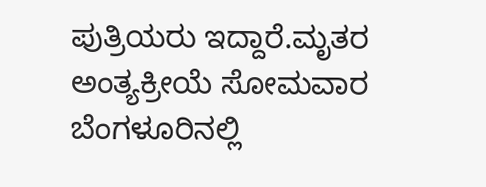ಪುತ್ರಿಯರು ಇದ್ದಾರೆ.ಮೃತರ ಅಂತ್ಯಕ್ರೀಯೆ ಸೋಮವಾರ ಬೆಂಗಳೂರಿನಲ್ಲಿ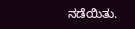ನಡೆಯಿತು.